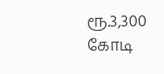ரூ.3,300 கோடி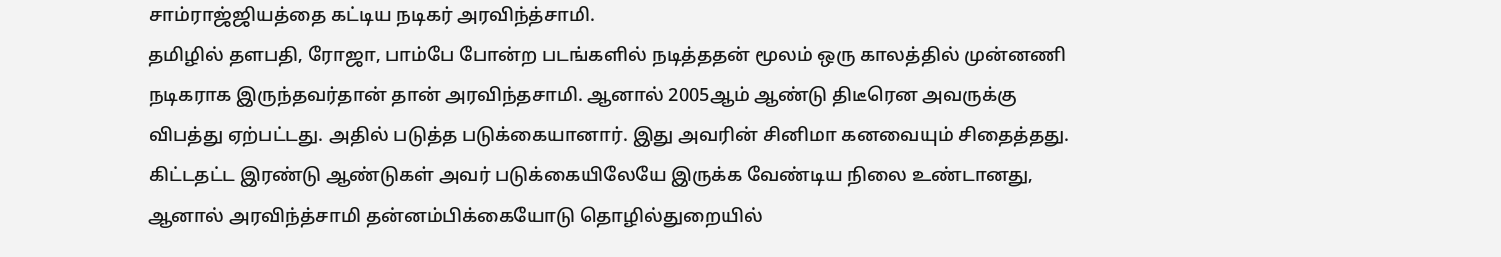சாம்ராஜ்ஜியத்தை கட்டிய நடிகர் அரவிந்த்சாமி.
தமிழில் தளபதி, ரோஜா, பாம்பே போன்ற படங்களில் நடித்ததன் மூலம் ஒரு காலத்தில் முன்னணி நடிகராக இருந்தவர்தான் தான் அரவிந்தசாமி. ஆனால் 2005ஆம் ஆண்டு திடீரென அவருக்கு விபத்து ஏற்பட்டது. அதில் படுத்த படுக்கையானார். இது அவரின் சினிமா கனவையும் சிதைத்தது. கிட்டதட்ட இரண்டு ஆண்டுகள் அவர் படுக்கையிலேயே இருக்க வேண்டிய நிலை உண்டானது, ஆனால் அரவிந்த்சாமி தன்னம்பிக்கையோடு தொழில்துறையில்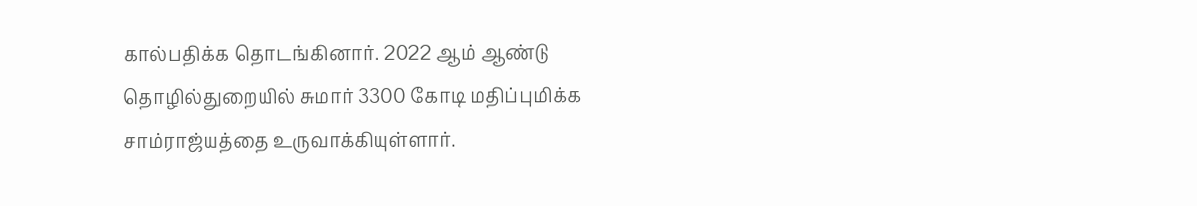கால்பதிக்க தொடங்கினார். 2022 ஆம் ஆண்டு தொழில்துறையில் சுமார் 3300 கோடி மதிப்புமிக்க சாம்ராஜ்யத்தை உருவாக்கியுள்ளார்.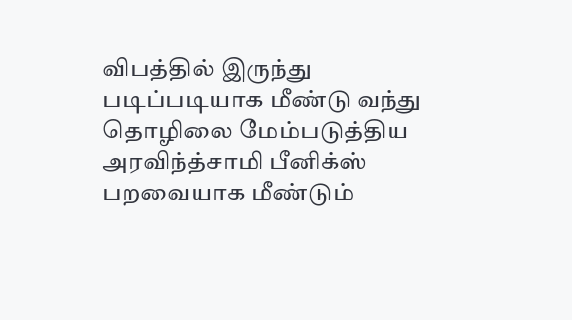விபத்தில் இருந்து படிப்படியாக மீண்டு வந்து தொழிலை மேம்படுத்திய அரவிந்த்சாமி பீனிக்ஸ் பறவையாக மீண்டும்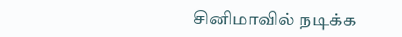சினிமாவில் நடிக்க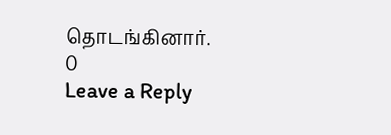தொடங்கினார்.
0
Leave a Reply